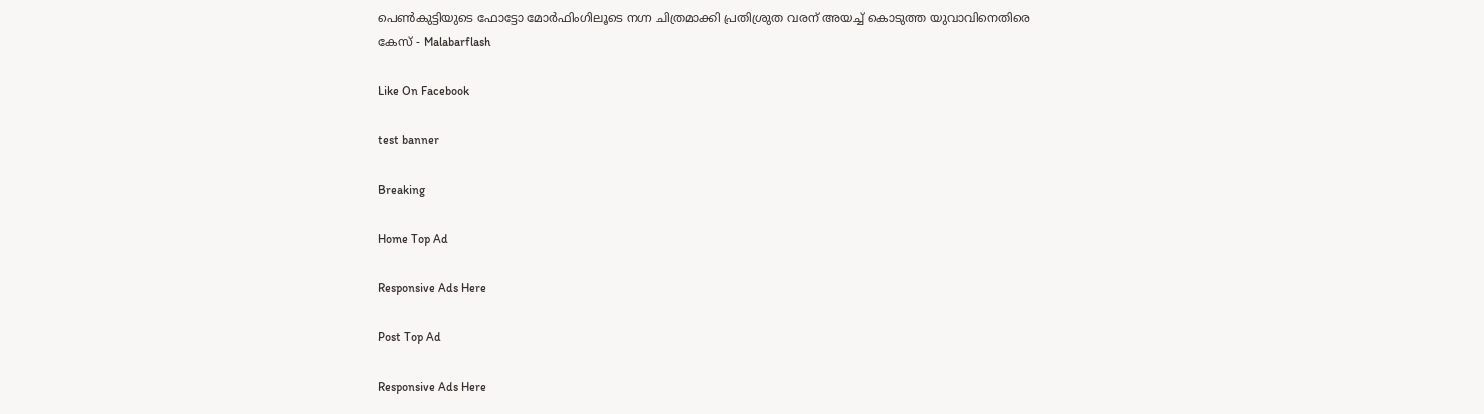പെണ്‍കുട്ടിയുടെ ഫോട്ടോ മോര്‍ഫിംഗിലൂടെ നഗ്ന ചിത്രമാക്കി പ്രതിശ്രുത വരന് അയച്ച് കൊടുത്ത യുവാവിനെതിരെ കേസ് - Malabarflash

Like On Facebook

test banner

Breaking

Home Top Ad

Responsive Ads Here

Post Top Ad

Responsive Ads Here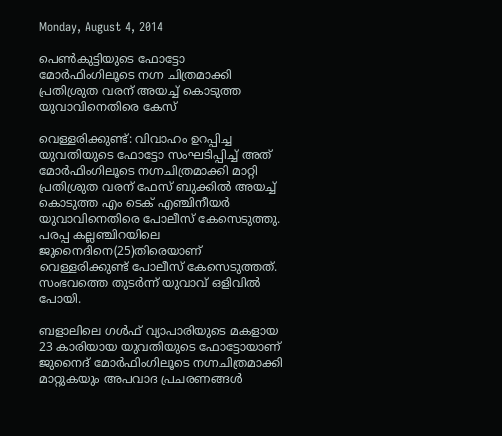Monday, August 4, 2014

പെണ്‍കുട്ടിയുടെ ഫോട്ടോ മോര്‍ഫിംഗിലൂടെ നഗ്ന ചിത്രമാക്കി പ്രതിശ്രുത വരന് അയച്ച് കൊടുത്ത യുവാവിനെതിരെ കേസ്

വെള്ളരിക്കുണ്ട്: വിവാഹം ഉറപ്പിച്ച യുവതിയുടെ ഫോട്ടോ സംഘടിപ്പിച്ച് അത് മോര്‍ഫിംഗിലൂടെ നഗ്നചിത്രമാക്കി മാറ്റി പ്രതിശ്രുത വരന് ഫേസ് ബുക്കില്‍ അയച്ച് കൊടുത്ത എം ടെക് എഞ്ചിനീയര്‍ യുവാവിനെതിരെ പോലീസ് കേസെടുത്തു. പരപ്പ കല്ലഞ്ചിറയിലെ ജുനൈദിനെ(25)തിരെയാണ് വെള്ളരിക്കുണ്ട് പോലീസ് കേസെടുത്തത്. സംഭവത്തെ തുടര്‍ന്ന് യുവാവ് ഒളിവില്‍ പോയി.

ബളാലിലെ ഗള്‍ഫ് വ്യാപാരിയുടെ മകളായ 23 കാരിയായ യുവതിയുടെ ഫോട്ടോയാണ് ജുനൈദ് മോര്‍ഫിംഗിലൂടെ നഗ്നചിത്രമാക്കി മാറ്റുകയും അപവാദ പ്രചരണങ്ങള്‍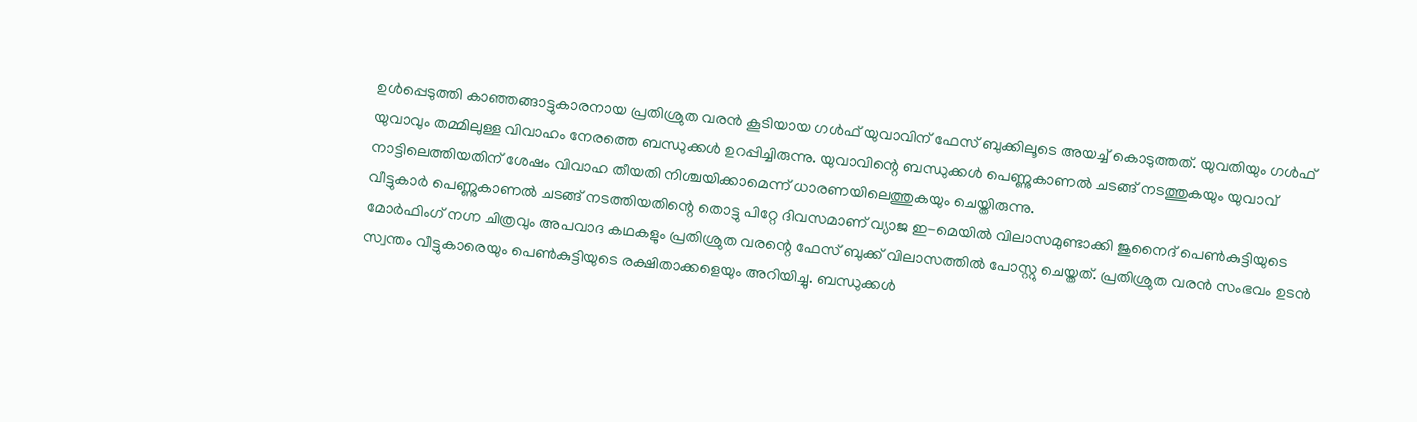ഉള്‍പ്പെടുത്തി കാഞ്ഞങ്ങാട്ടുകാരനായ പ്രതിശ്രുത വരന്‍ കൂടിയായ ഗള്‍ഫ് യുവാവിന് ഫേസ് ബുക്കിലൂടെ അയച്ച് കൊടുത്തത്. യുവതിയും ഗള്‍ഫ് യുവാവും തമ്മിലുള്ള വിവാഹം നേരത്തെ ബന്ധുക്കള്‍ ഉറപ്പിച്ചിരുന്നു. യുവാവിന്റെ ബന്ധുക്കള്‍ പെണ്ണുകാണല്‍ ചടങ്ങ് നടത്തുകയും യുവാവ് നാട്ടിലെത്തിയതിന് ശേഷം വിവാഹ തീയതി നിശ്ചയിക്കാമെന്ന് ധാരണയിലെത്തുകയും ചെയ്തിരുന്നു.
വീട്ടുകാര്‍ പെണ്ണുകാണല്‍ ചടങ്ങ് നടത്തിയതിന്റെ തൊട്ടു പിറ്റേ ദിവസമാണ് വ്യാജ ഇ-മെയില്‍ വിലാസമുണ്ടാക്കി ജുനൈദ് പെണ്‍കുട്ടിയുടെ മോര്‍ഫിംഗ് നഗ്ന ചിത്രവും അപവാദ കഥകളും പ്രതിശ്രുത വരന്റെ ഫേസ് ബുക്ക് വിലാസത്തില്‍ പോസ്റ്റു ചെയ്തത്. പ്രതിശ്രുത വരന്‍ സംഭവം ഉടന്‍ സ്വന്തം വീട്ടുകാരെയും പെണ്‍കുട്ടിയുടെ രക്ഷിതാക്കളെയും അറിയിച്ചു. ബന്ധുക്കള്‍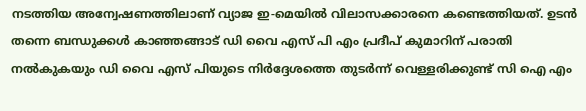നടത്തിയ അന്വേഷണത്തിലാണ് വ്യാജ ഇ-മെയില്‍ വിലാസക്കാരനെ കണ്ടെത്തിയത്. ഉടന്‍ തന്നെ ബന്ധുക്കള്‍ കാഞ്ഞങ്ങാട് ഡി വൈ എസ് പി എം പ്രദീപ് കുമാറിന് പരാതി നല്‍കുകയും ഡി വൈ എസ് പിയുടെ നിര്‍ദ്ദേശത്തെ തുടര്‍ന്ന് വെള്ളരിക്കുണ്ട് സി ഐ എം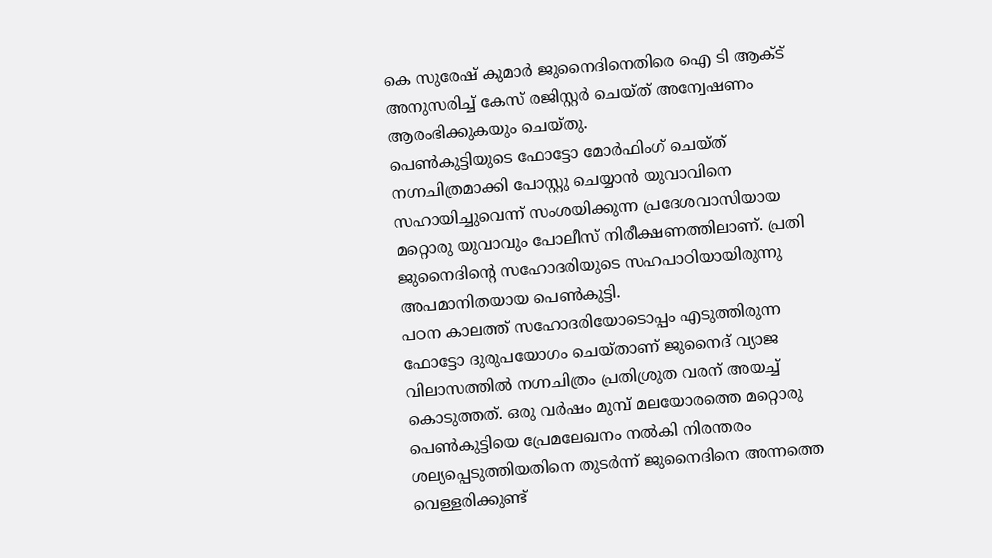കെ സുരേഷ് കുമാര്‍ ജുനൈദിനെതിരെ ഐ ടി ആക്ട് അനുസരിച്ച് കേസ് രജിസ്റ്റര്‍ ചെയ്ത് അന്വേഷണം ആരംഭിക്കുകയും ചെയ്തു.
പെണ്‍കുട്ടിയുടെ ഫോട്ടോ മോര്‍ഫിംഗ് ചെയ്ത് നഗ്നചിത്രമാക്കി പോസ്റ്റു ചെയ്യാന്‍ യുവാവിനെ സഹായിച്ചുവെന്ന് സംശയിക്കുന്ന പ്രദേശവാസിയായ മറ്റൊരു യുവാവും പോലീസ് നിരീക്ഷണത്തിലാണ്. പ്രതി ജുനൈദിന്റെ സഹോദരിയുടെ സഹപാഠിയായിരുന്നു അപമാനിതയായ പെണ്‍കുട്ടി.
പഠന കാലത്ത് സഹോദരിയോടൊപ്പം എടുത്തിരുന്ന ഫോട്ടോ ദുരുപയോഗം ചെയ്താണ് ജുനൈദ് വ്യാജ വിലാസത്തില്‍ നഗ്നചിത്രം പ്രതിശ്രുത വരന് അയച്ച് കൊടുത്തത്. ഒരു വര്‍ഷം മുമ്പ് മലയോരത്തെ മറ്റൊരു പെണ്‍കുട്ടിയെ പ്രേമലേഖനം നല്‍കി നിരന്തരം ശല്യപ്പെടുത്തിയതിനെ തുടര്‍ന്ന് ജുനൈദിനെ അന്നത്തെ വെള്ളരിക്കുണ്ട്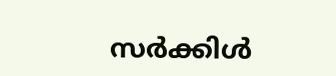സര്‍ക്കിള്‍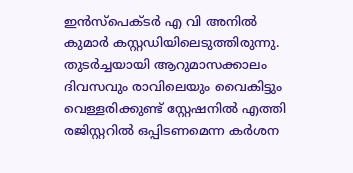ഇന്‍സ്‌പെക്ടര്‍ എ വി അനില്‍ കുമാര്‍ കസ്റ്റഡിയിലെടുത്തിരുന്നു. തുടര്‍ച്ചയായി ആറുമാസക്കാലം ദിവസവും രാവിലെയും വൈകിട്ടും വെള്ളരിക്കുണ്ട് സ്റ്റേഷനില്‍ എത്തി രജിസ്റ്ററില്‍ ഒപ്പിടണമെന്ന കര്‍ശന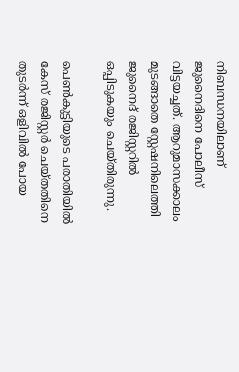നിബന്ധനയിലാണ് ജുനൈദിനെ പോലീസ് വിട്ടയച്ചത്. ആറുമാസക്കാലം മുടങ്ങാതെ സ്റ്റേഷനിലെത്തി ജുനൈദ് രജിസ്റ്ററില്‍ ഒപ്പിടുകയും ചെയ്തിരുന്നു.

പെണ്‍കുട്ടിയുടെ പരാതിയില്‍ കേസ് രജിസ്റ്റര്‍ ചെയ്തതിനെ തുടര്‍ന്ന് ഒളിവില്‍ പോയ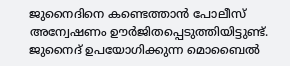ജുനൈദിനെ കണ്ടെത്താന്‍ പോലീസ് അന്വേഷണം ഊര്‍ജിതപ്പെടുത്തിയിട്ടുണ്ട്. ജുനൈദ് ഉപയോഗിക്കുന്ന മൊബൈല്‍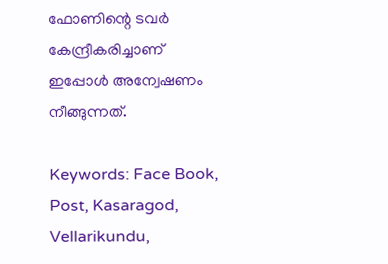ഫോണിന്റെ ടവര്‍ കേന്ദ്രീകരിച്ചാണ് ഇപ്പോള്‍ അന്വേഷണം നീങ്ങുന്നത്.

Keywords: Face Book, Post, Kasaragod, Vellarikundu,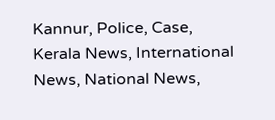Kannur, Police, Case, Kerala News, International News, National News,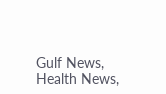Gulf News, Health News,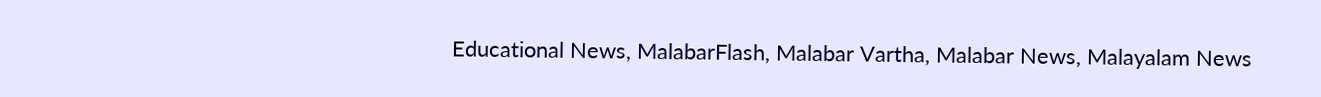Educational News, MalabarFlash, Malabar Vartha, Malabar News, Malayalam News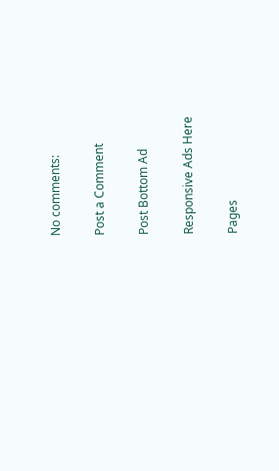No comments:

Post a Comment

Post Bottom Ad

Responsive Ads Here

Pages